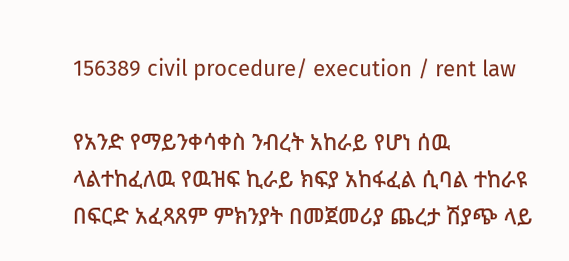156389 civil procedure/ execution / rent law

የአንድ የማይንቀሳቀስ ንብረት አከራይ የሆነ ሰዉ ላልተከፈለዉ የዉዝፍ ኪራይ ክፍያ አከፋፈል ሲባል ተከራዩ በፍርድ አፈጻጸም ምክንያት በመጀመሪያ ጨረታ ሽያጭ ላይ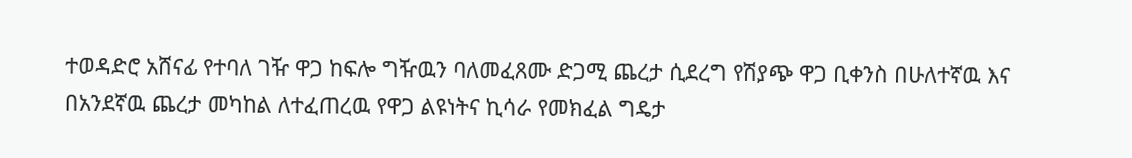ተወዳድሮ አሸናፊ የተባለ ገዥ ዋጋ ከፍሎ ግዥዉን ባለመፈጸሙ ድጋሚ ጨረታ ሲደረግ የሽያጭ ዋጋ ቢቀንስ በሁለተኛዉ እና በአንደኛዉ ጨረታ መካከል ለተፈጠረዉ የዋጋ ልዩነትና ኪሳራ የመክፈል ግዴታ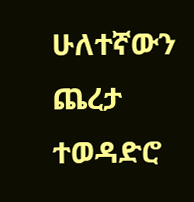ሁለተኛውን ጨረታ ተወዳድሮ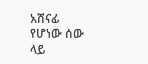አሸናፊ የሆነው ሰው ላይ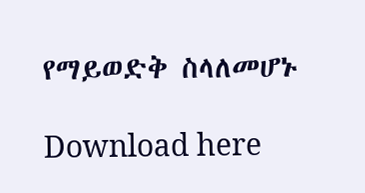የማይወድቅ ስላለመሆኑ

Download here